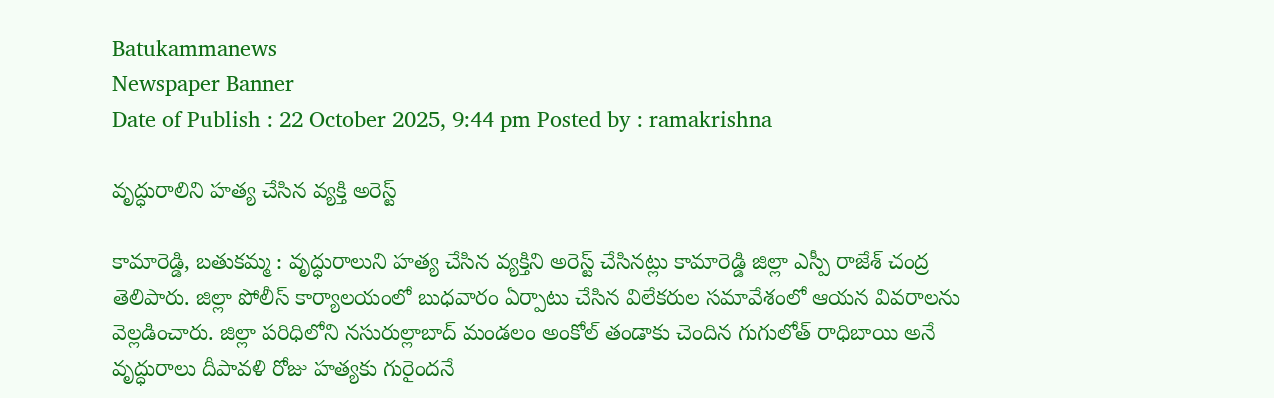Batukammanews
Newspaper Banner
Date of Publish : 22 October 2025, 9:44 pm Posted by : ramakrishna

వృద్ధురాలిని హత్య చేసిన వ్యక్తి అరెస్ట్

కామారెడ్డి, బతుకమ్మ : వృద్ధురాలుని హత్య చేసిన వ్యక్తిని అరెస్ట్ చేసినట్లు కామారెడ్డి జిల్లా ఎస్పీ రాజేశ్ చంద్ర తెలిపారు. జిల్లా పోలీస్ కార్యాలయంలో బుధవారం ఏర్పాటు చేసిన విలేకరుల సమావేశంలో ఆయన వివరాలను వెల్లడించారు. జిల్లా పరిధిలోని నసురుల్లాబాద్ మండలం అంకోల్ తండాకు చెందిన గుగులోత్ రాధిబాయి అనే వృద్ధురాలు దీపావళి రోజు హత్యకు గురైందనే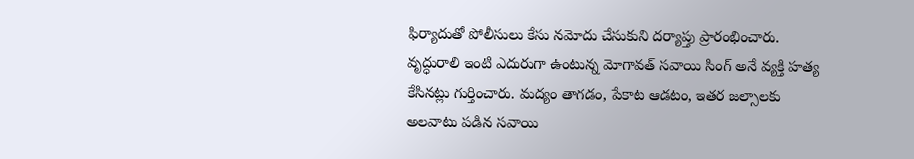ఫిర్యాదుతో పోలీసులు కేసు నమోదు చేసుకుని దర్యాప్తు ప్రారంభించారు. వృద్ధురాలి ఇంటి ఎదురుగా ఉంటున్న మోగావత్ సవాయి సింగ్ అనే వ్యక్తి హత్య కేసినట్లు గుర్తించారు. మద్యం తాగడం, పేకాట ఆడటం, ఇతర జల్సాలకు అలవాటు పడిన సవాయి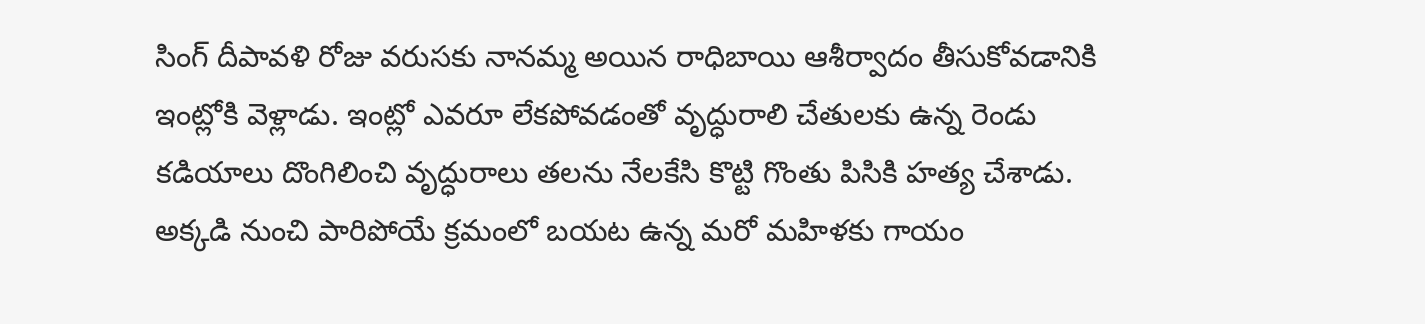సింగ్ దీపావళి రోజు వరుసకు నానమ్మ అయిన రాధిబాయి ఆశీర్వాదం తీసుకోవడానికి ఇంట్లోకి వెళ్లాడు. ఇంట్లో ఎవరూ లేకపోవడంతో వృద్ధురాలి చేతులకు ఉన్న రెండు కడియాలు దొంగిలించి వృద్ధురాలు తలను నేలకేసి కొట్టి గొంతు పిసికి హత్య చేశాడు. అక్కడి నుంచి పారిపోయే క్రమంలో బయట ఉన్న మరో మహిళకు గాయం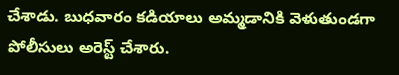చేశాడు. బుధవారం కడియాలు అమ్మడానికి వెళుతుండగా పోలీసులు అరెస్ట్ చేశారు.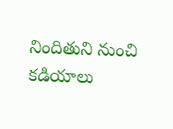నిందితుని నుంచి కడియాలు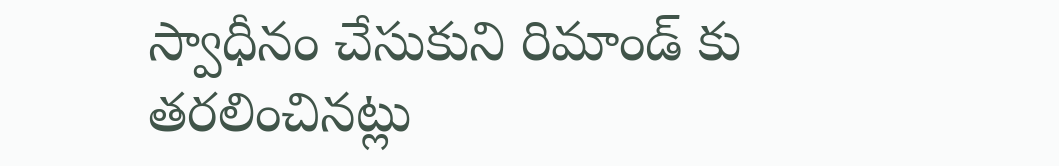స్వాధీనం చేసుకుని రిమాండ్ కు తరలించినట్లు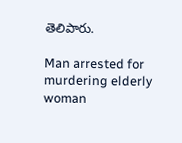తెలిపారు.

Man arrested for murdering elderly woman